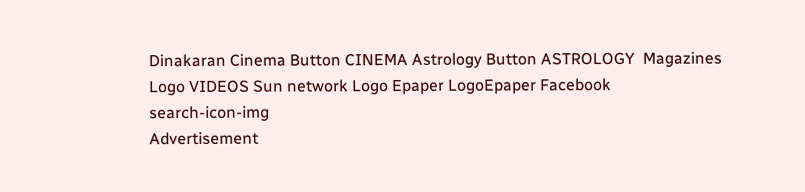Dinakaran Cinema Button CINEMA Astrology Button ASTROLOGY  Magazines Logo VIDEOS Sun network Logo Epaper LogoEpaper Facebook
search-icon-img
Advertisement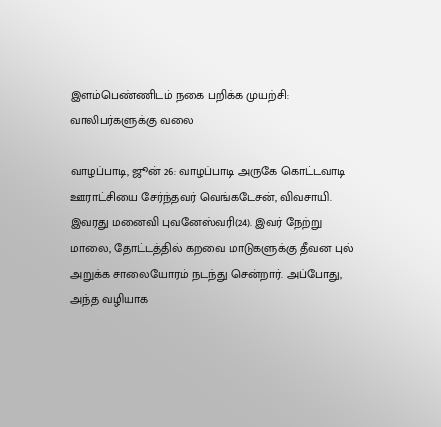இளம்பெண்ணிடம் நகை பறிக்க முயற்சி: வாலிபர்களுக்கு வலை

வாழப்பாடி, ஜூன் 26: வாழப்பாடி அருகே கொட்டவாடி ஊராட்சியை சேர்ந்தவர் வெங்கடேசன், விவசாயி. இவரது மனைவி புவனேஸ்வரி(24). இவர் நேற்று மாலை, தோட்டத்தில் கறவை மாடுகளுக்கு தீவன புல் அறுக்க சாலையோரம் நடந்து சென்றார். அப்போது, அந்த வழியாக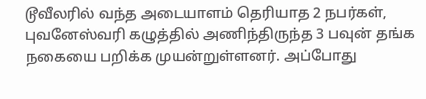டூவீலரில் வந்த அடையாளம் தெரியாத 2 நபர்கள், புவனேஸ்வரி கழுத்தில் அணிந்திருந்த 3 பவுன் தங்க நகையை பறிக்க முயன்றுள்ளனர். அப்போது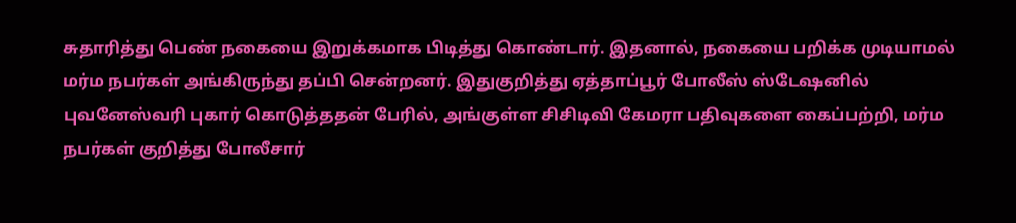சுதாரித்து பெண் நகையை இறுக்கமாக பிடித்து கொண்டார். இதனால், நகையை பறிக்க முடியாமல் மர்ம நபர்கள் அங்கிருந்து தப்பி சென்றனர். இதுகுறித்து ஏத்தாப்பூர் போலீஸ் ஸ்டேஷனில் புவனேஸ்வரி புகார் கொடுத்ததன் பேரில், அங்குள்ள சிசிடிவி கேமரா பதிவுகளை கைப்பற்றி, மர்ம நபர்கள் குறித்து போலீசார்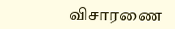விசாரணை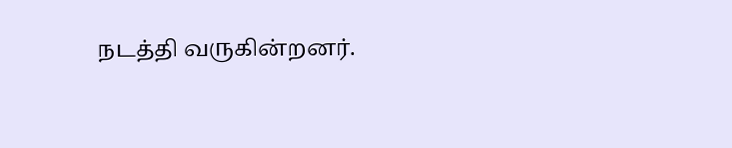நடத்தி வருகின்றனர்.